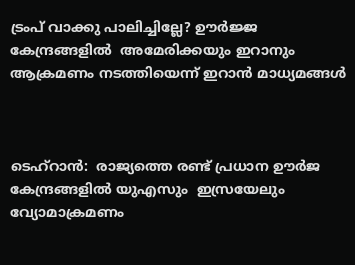ട്രംപ് വാക്കു പാലിച്ചില്ലേ? ഊര്‍ജ്ജ കേന്ദ്രങ്ങളില്‍  അമേരിക്കയും ഇറാനും ആക്രമണം നടത്തിയെന്ന് ഇറാന്‍ മാധ്യമങ്ങള്‍



ടെഹ്‌റാന്‍:  രാജ്യത്തെ രണ്ട് പ്രധാന ഊര്‍ജ കേന്ദ്രങ്ങളില്‍ യുഎസും  ഇസ്രയേലും വ്യോമാക്രമണം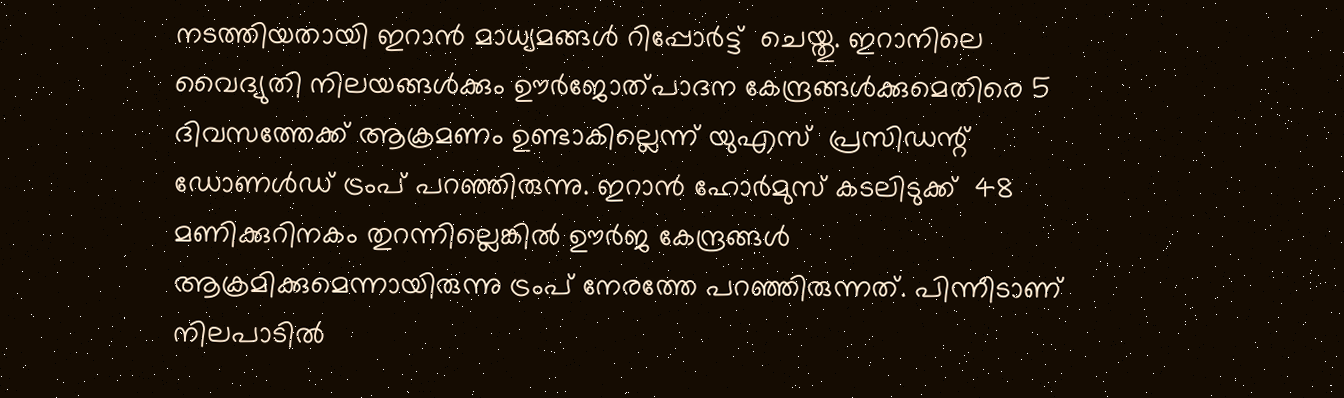നടത്തിയതായി ഇറാന്‍ മാധ്യമങ്ങള്‍ റിപ്പോര്‍ട്ട്  ചെയ്തു. ഇറാനിലെ വൈദ്യുതി നിലയങ്ങള്‍ക്കും ഊര്‍ജോത്പാദന കേന്ദ്രങ്ങള്‍ക്കുമെതിരെ 5 ദിവസത്തേക്ക് ആക്രമണം ഉണ്ടാകില്ലെന്ന് യുഎസ്  പ്രസിഡന്റ് ഡോണള്‍ഡ് ട്രംപ് പറഞ്ഞിരുന്നു. ഇറാന്‍ ഹോര്‍മുസ് കടലിടുക്ക്  48 മണിക്കുറിനകം തുറന്നില്ലെങ്കില്‍ ഊര്‍ജ കേന്ദ്രങ്ങള്‍ ആക്രമിക്കുമെന്നായിരുന്നു ട്രംപ് നേരത്തേ പറഞ്ഞിരുന്നത്. പിന്നീടാണ് നിലപാടില്‍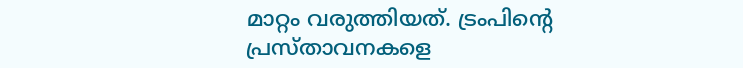മാറ്റം വരുത്തിയത്. ട്രംപിന്റെ പ്രസ്താവനകളെ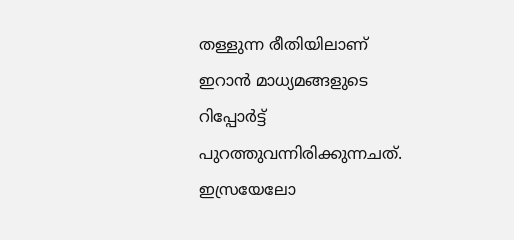തള്ളുന്ന രീതിയിലാണ് ഇറാന്‍ മാധ്യമങ്ങളുടെ റിപ്പോര്‍ട്ട് പുറത്തുവന്നിരിക്കുന്നചത്.  ഇസ്രയേലോ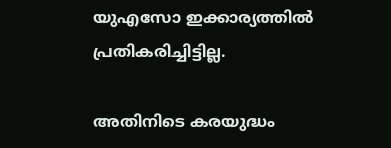യുഎസോ ഇക്കാര്യത്തില്‍ പ്രതികരിച്ചിട്ടില്ല.

അതിനിടെ കരയുദ്ധം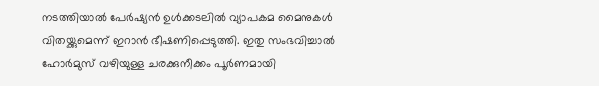നടത്തിയാല്‍ പേര്‍ഷ്യന്‍ ഉള്‍ക്കടലില്‍ വ്യാപകമ മൈനുകള്‍ വിതയ്ക്കുമെന്ന് ഇറാന്‍ ഭീഷണിപ്പെടുത്തി. ഇതു സംഭവിച്ചാല്‍ ഹോര്‍മുസ് വഴിയുള്ള ചരക്കുനീക്കം പൂര്‍ണമായി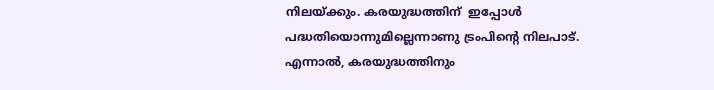നിലയ്ക്കും. കരയുദ്ധത്തിന്  ഇപ്പോള്‍ പദ്ധതിയൊന്നുമില്ലെന്നാണു ട്രംപിന്റെ നിലപാട്. എന്നാല്‍, കരയുദ്ധത്തിനും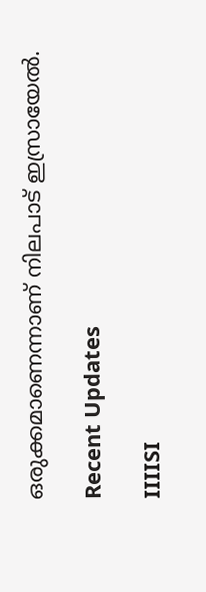ഒരുക്കമാണെന്നാണ് നിലപാട് ഇസ്രായേല്‍.

Recent Updates

IIIISI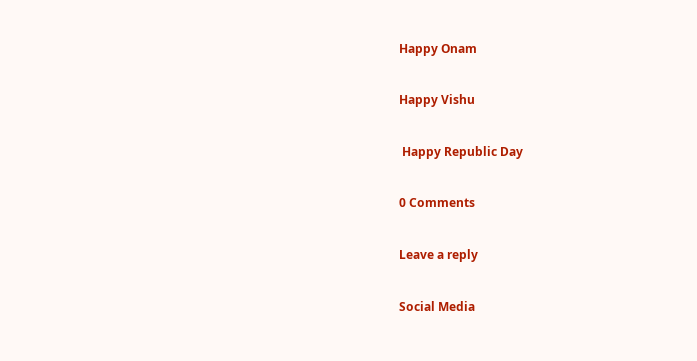Happy Onam

Happy Vishu

 Happy Republic Day

0 Comments

Leave a reply

Social Media